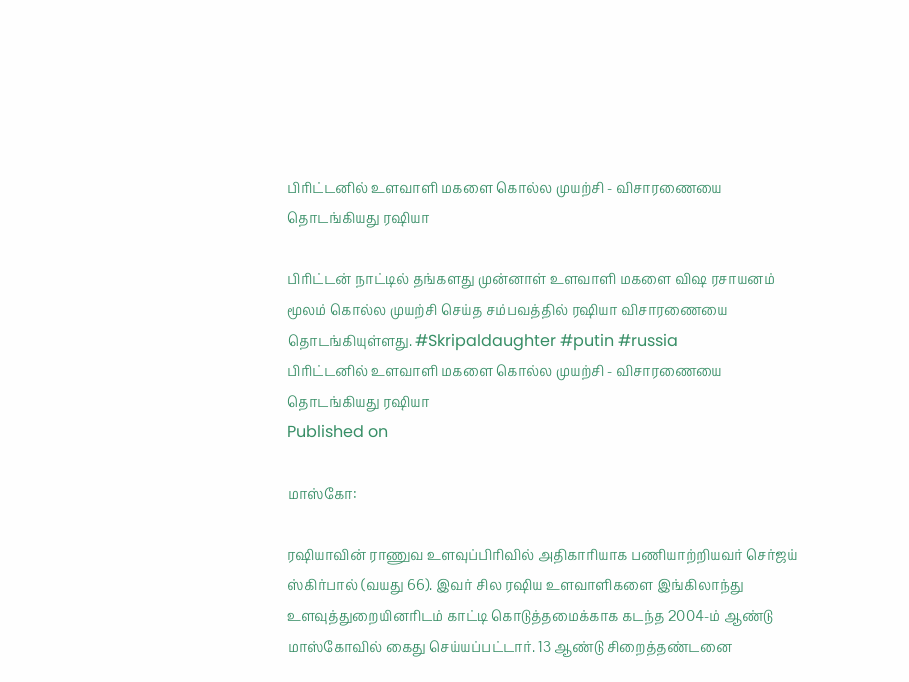பிரிட்டனில் உளவாளி மகளை கொல்ல முயற்சி - விசாரணையை தொடங்கியது ரஷியா

பிரிட்டன் நாட்டில் தங்களது முன்னாள் உளவாளி மகளை விஷ ரசாயனம் மூலம் கொல்ல முயற்சி செய்த சம்பவத்தில் ரஷியா விசாரணையை தொடங்கியுள்ளது. #Skripaldaughter #putin #russia
பிரிட்டனில் உளவாளி மகளை கொல்ல முயற்சி - விசாரணையை தொடங்கியது ரஷியா
Published on

மாஸ்கோ:

ரஷியாவின் ராணுவ உளவுப்பிரிவில் அதிகாரியாக பணியாற்றியவர் செர்ஜய் ஸ்கிர்பால் (வயது 66). இவர் சில ரஷிய உளவாளிகளை இங்கிலாந்து உளவுத்துறையினரிடம் காட்டி கொடுத்தமைக்காக கடந்த 2004-ம் ஆண்டு மாஸ்கோவில் கைது செய்யப்பட்டார். 13 ஆண்டு சிறைத்தண்டனை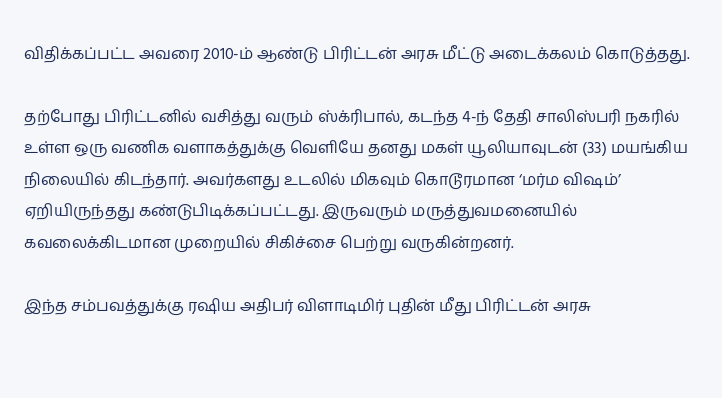விதிக்கப்பட்ட அவரை 2010-ம் ஆண்டு பிரிட்டன் அரசு மீட்டு அடைக்கலம் கொடுத்தது.

தற்போது பிரிட்டனில் வசித்து வரும் ஸ்க்ரிபால், கடந்த 4-ந் தேதி சாலிஸ்பரி நகரில் உள்ள ஒரு வணிக வளாகத்துக்கு வெளியே தனது மகள் யூலியாவுடன் (33) மயங்கிய நிலையில் கிடந்தார். அவர்களது உடலில் மிகவும் கொடூரமான ‘மர்ம விஷம்’ ஏறியிருந்தது கண்டுபிடிக்கப்பட்டது. இருவரும் மருத்துவமனையில் கவலைக்கிடமான முறையில் சிகிச்சை பெற்று வருகின்றனர்.

இந்த சம்பவத்துக்கு ரஷிய அதிபர் விளாடிமிர் புதின் மீது பிரிட்டன் அரசு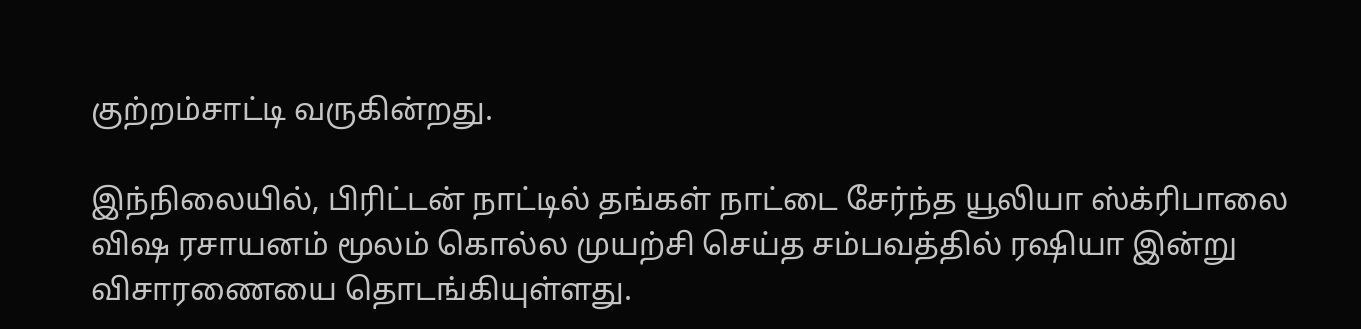குற்றம்சாட்டி வருகின்றது.

இந்நிலையில், பிரிட்டன் நாட்டில் தங்கள் நாட்டை சேர்ந்த யூலியா ஸ்க்ரிபாலை விஷ ரசாயனம் மூலம் கொல்ல முயற்சி செய்த சம்பவத்தில் ரஷியா இன்று விசாரணையை தொடங்கியுள்ளது.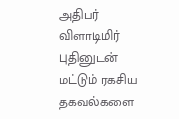அதிபர் விளாடிமிர் புதினுடன் மட்டும் ரகசிய தகவல்களை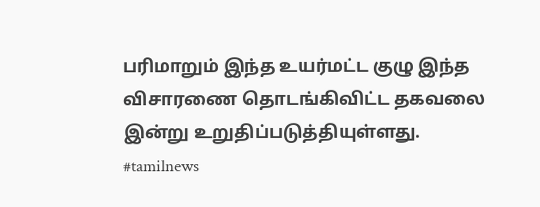பரிமாறும் இந்த உயர்மட்ட குழு இந்த விசாரணை தொடங்கிவிட்ட தகவலை இன்று உறுதிப்படுத்தியுள்ளது. #tamilnews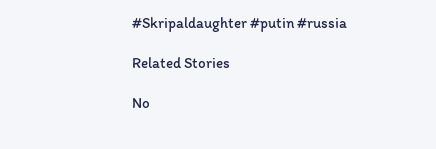#Skripaldaughter #putin #russia

Related Stories

No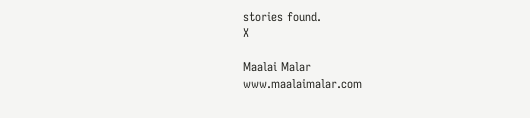stories found.
X

Maalai Malar
www.maalaimalar.com